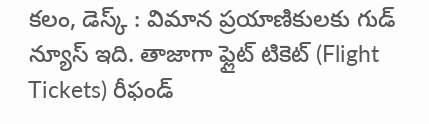కలం, డెస్క్ : విమాన ప్రయాణికులకు గుడ్ న్యూస్ ఇది. తాజాగా ఫ్లైట్ టికెట్ (Flight Tickets) రీఫండ్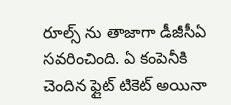రూల్స్ ను తాజాగా డీజీసీఏ సవరించింది. ఏ కంపెనీకి చెందిన ఫ్లైట్ టికెట్ అయినా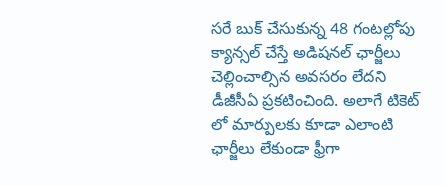సరే బుక్ చేసుకున్న 48 గంటల్లోపు క్యాన్సల్ చేస్తే అడిషనల్ ఛార్జీలు చెల్లించాల్సిన అవసరం లేదని డీజీసీఏ ప్రకటించింది. అలాగే టికెట్ లో మార్పులకు కూడా ఎలాంటి ఛార్జీలు లేకుండా ఫ్రీగా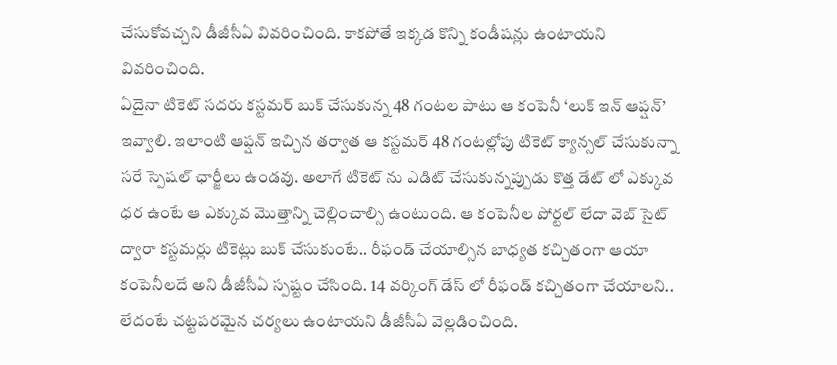చేసుకోవచ్చని డీజీసీఏ వివరించింది. కాకపోతే ఇక్కడ కొన్ని కండీషన్లు ఉంటాయని వివరించింది.
ఏదైనా టికెట్ సదరు కస్టమర్ బుక్ చేసుకున్న 48 గంటల పాటు ఆ కంపెనీ ‘లుక్ ఇన్ ఆప్షన్’ ఇవ్వాలి. ఇలాంటి ఆప్షన్ ఇచ్చిన తర్వాత ఆ కస్టమర్ 48 గంటల్లోపు టికెట్ క్యాన్సల్ చేసుకున్నా సరే స్పెషల్ ఛార్జీలు ఉండవు. అలాగే టికెట్ ను ఎడిట్ చేసుకున్నప్పుడు కొత్త డేట్ లో ఎక్కువ ధర ఉంటే ఆ ఎక్కువ మొత్తాన్ని చెల్లించాల్సి ఉంటుంది. ఆ కంపెనీల పోర్టల్ లేదా వెబ్ సైట్ ద్వారా కస్టమర్లు టికెట్లు బుక్ చేసుకుంటే.. రీఫండ్ చేయాల్సిన బాధ్యత కచ్చితంగా ఆయా కంపెనీలదే అని డీజీసీఏ స్పష్టం చేసింది. 14 వర్కింగ్ డేస్ లో రీఫండ్ కచ్చితంగా చేయాలని.. లేదంటే చట్టపరమైన చర్యలు ఉంటాయని డీజీసీఏ వెల్లడించింది.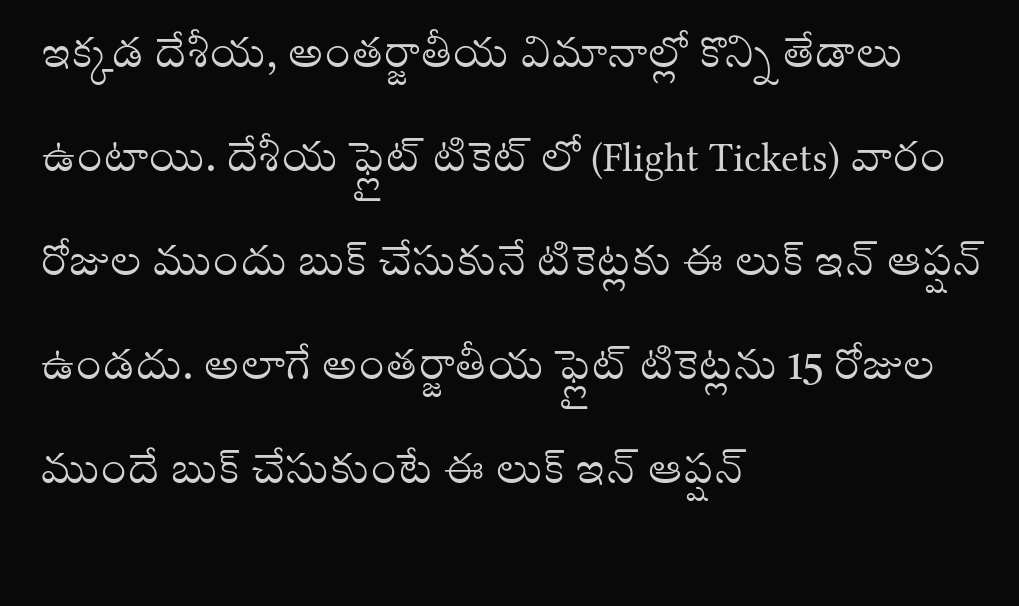ఇక్కడ దేశీయ, అంతర్జాతీయ విమానాల్లో కొన్ని తేడాలు ఉంటాయి. దేశీయ ఫ్లైట్ టికెట్ లో (Flight Tickets) వారం రోజుల ముందు బుక్ చేసుకునే టికెట్లకు ఈ లుక్ ఇన్ ఆప్షన్ ఉండదు. అలాగే అంతర్జాతీయ ఫ్లైట్ టికెట్లను 15 రోజుల ముందే బుక్ చేసుకుంటే ఈ లుక్ ఇన్ ఆప్షన్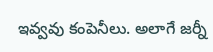ఇవ్వవు కంపెనీలు. అలాగే జర్నీ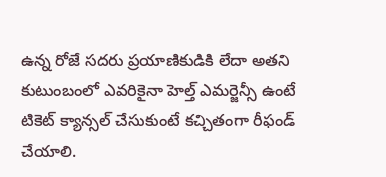ఉన్న రోజే సదరు ప్రయాణికుడికి లేదా అతని కుటుంబంలో ఎవరికైనా హెల్త్ ఎమర్జెన్సీ ఉంటే టికెట్ క్యాన్సల్ చేసుకుంటే కచ్చితంగా రీఫండ్ చేయాలి.